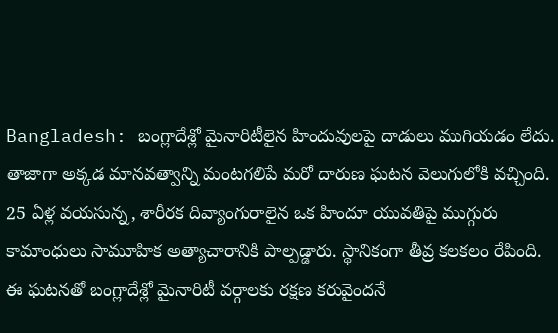Bangladesh: బంగ్లాదేశ్లో మైనారిటీలైన హిందువులపై దాడులు ముగియడం లేదు. తాజాగా అక్కడ మానవత్వాన్ని మంటగలిపే మరో దారుణ ఘటన వెలుగులోకి వచ్చింది. 25 ఏళ్ల వయసున్న, శారీరక దివ్యాంగురాలైన ఒక హిందూ యువతిపై ముగ్గురు కామాంధులు సామూహిక అత్యాచారానికి పాల్పడ్డారు. స్థానికంగా తీవ్ర కలకలం రేపింది. ఈ ఘటనతో బంగ్లాదేశ్లో మైనారిటీ వర్గాలకు రక్షణ కరువైందనే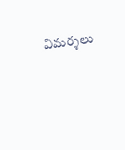విమర్శలు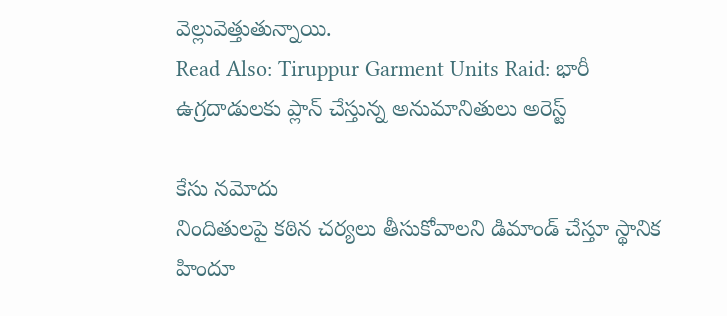వెల్లువెత్తుతున్నాయి.
Read Also: Tiruppur Garment Units Raid: భారీ ఉగ్రదాడులకు ప్లాన్ చేస్తున్న అనుమానితులు అరెస్ట్

కేసు నమోదు
నిందితులపై కఠిన చర్యలు తీసుకోవాలని డిమాండ్ చేస్తూ స్థానిక హిందూ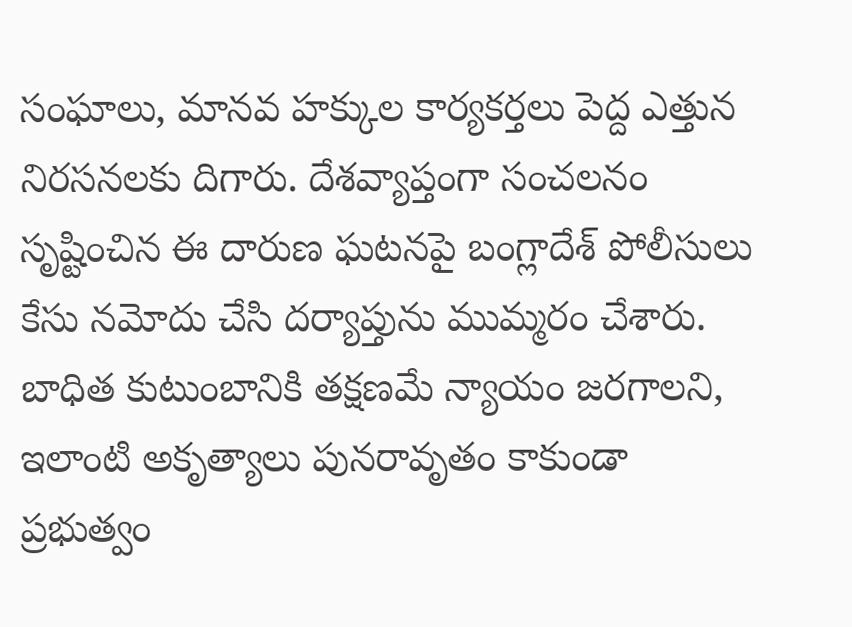సంఘాలు, మానవ హక్కుల కార్యకర్తలు పెద్ద ఎత్తున నిరసనలకు దిగారు. దేశవ్యాప్తంగా సంచలనం సృష్టించిన ఈ దారుణ ఘటనపై బంగ్లాదేశ్ పోలీసులు కేసు నమోదు చేసి దర్యాప్తును ముమ్మరం చేశారు. బాధిత కుటుంబానికి తక్షణమే న్యాయం జరగాలని, ఇలాంటి అకృత్యాలు పునరావృతం కాకుండా ప్రభుత్వం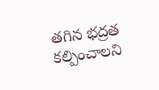తగిన భద్రత కల్పించాలని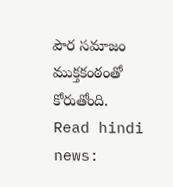పౌర సమాజం ముక్తకంఠంతో కోరుతోంది.
Read hindi news: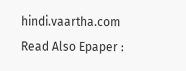hindi.vaartha.com
Read Also Epaper :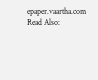epaper.vaartha.com
Read Also: